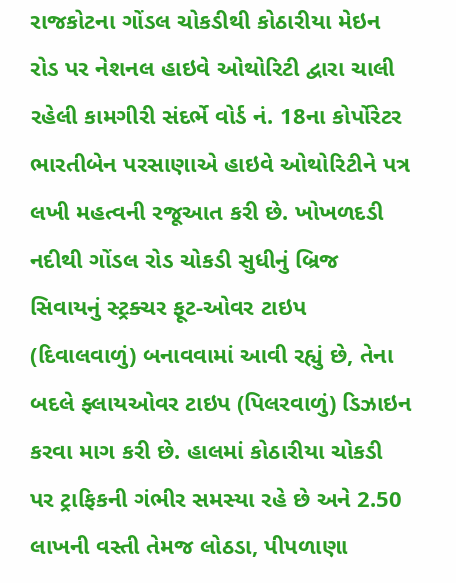રાજકોટના ગોંડલ ચોકડીથી કોઠારીયા મેઇન રોડ પર નેશનલ હાઇવે ઓથોરિટી દ્વારા ચાલી રહેલી કામગીરી સંદર્ભે વોર્ડ નં. 18ના કોર્પોરેટર ભારતીબેન પરસાણાએ હાઇવે ઓથોરિટીને પત્ર લખી મહત્વની રજૂઆત કરી છે. ખોખળદડી નદીથી ગોંડલ રોડ ચોકડી સુધીનું બ્રિજ સિવાયનું સ્ટ્રક્ચર ફૂટ-ઓવર ટાઇપ (દિવાલવાળું) બનાવવામાં આવી રહ્યું છે, તેના બદલે ફ્લાયઓવર ટાઇપ (પિલરવાળું) ડિઝાઇન કરવા માગ કરી છે. હાલમાં કોઠારીયા ચોકડી પર ટ્રાફિકની ગંભીર સમસ્યા રહે છે અને 2.50 લાખની વસ્તી તેમજ લોઠડા, પીપળાણા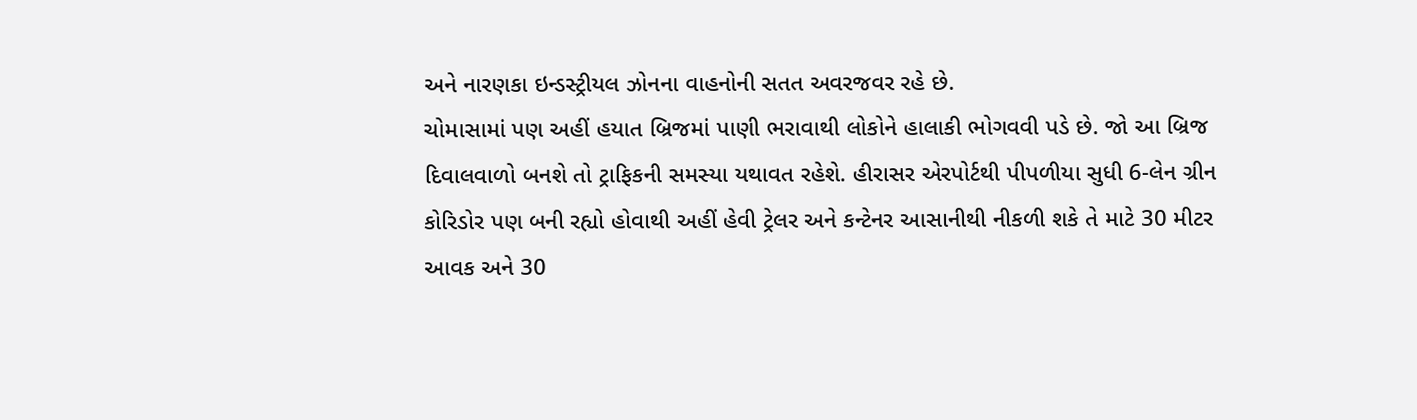અને નારણકા ઇન્ડસ્ટ્રીયલ ઝોનના વાહનોની સતત અવરજવર રહે છે.
ચોમાસામાં પણ અહીં હયાત બ્રિજમાં પાણી ભરાવાથી લોકોને હાલાકી ભોગવવી પડે છે. જો આ બ્રિજ દિવાલવાળો બનશે તો ટ્રાફિકની સમસ્યા યથાવત રહેશે. હીરાસર એરપોર્ટથી પીપળીયા સુધી 6-લેન ગ્રીન કોરિડોર પણ બની રહ્યો હોવાથી અહીં હેવી ટ્રેલર અને કન્ટેનર આસાનીથી નીકળી શકે તે માટે 30 મીટર આવક અને 30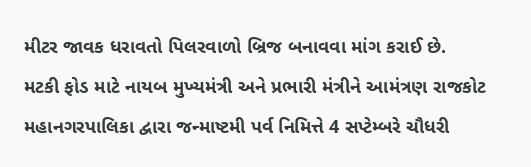મીટર જાવક ધરાવતો પિલરવાળો બ્રિજ બનાવવા માંગ કરાઈ છે.
મટકી ફોડ માટે નાયબ મુખ્યમંત્રી અને પ્રભારી મંત્રીને આમંત્રણ રાજકોટ મહાનગરપાલિકા દ્વારા જન્માષ્ટમી પર્વ નિમિત્તે 4 સપ્ટેમ્બરે ચૌધરી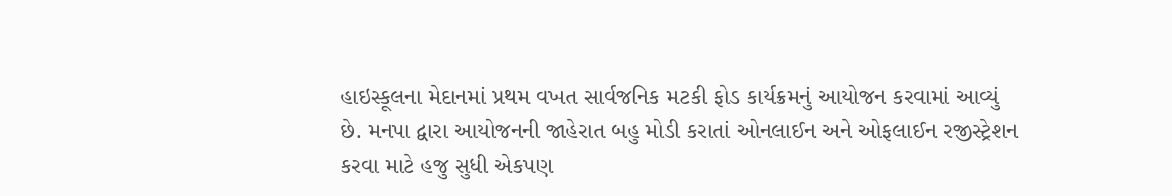હાઇસ્કૂલના મેદાનમાં પ્રથમ વખત સાર્વજનિક મટકી ફોડ કાર્યક્રમનું આયોજન કરવામાં આવ્યું છે. મનપા દ્વારા આયોજનની જાહેરાત બહુ મોડી કરાતાં ઓનલાઈન અને ઓફલાઈન રજીસ્ટ્રેશન કરવા માટે હજુ સુધી એકપણ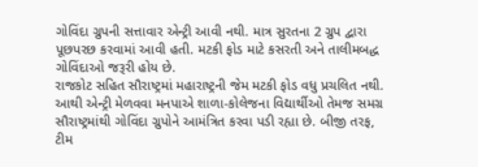ગોવિંદા ગ્રુપની સત્તાવાર એન્ટ્રી આવી નથી. માત્ર સુરતના 2 ગ્રુપ દ્વારા પૂછપરછ કરવામાં આવી હતી. મટકી ફોડ માટે કસરતી અને તાલીમબદ્ધ ગોવિંદાઓ જરૂરી હોય છે.
રાજકોટ સહિત સૌરાષ્ટ્રમાં મહારાષ્ટ્રની જેમ મટકી ફોડ વધુ પ્રચલિત નથી. આથી એન્ટ્રી મેળવવા મનપાએ શાળા-કોલેજના વિદ્યાર્થીઓ તેમજ સમગ્ર સૌરાષ્ટ્રમાંથી ગોવિંદા ગ્રુપોને આમંત્રિત કરવા પડી રહ્યા છે. બીજી તરફ, ટીમ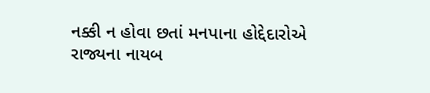નક્કી ન હોવા છતાં મનપાના હોદ્દેદારોએ રાજ્યના નાયબ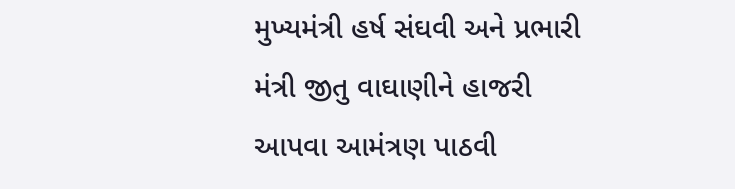મુખ્યમંત્રી હર્ષ સંઘવી અને પ્રભારી મંત્રી જીતુ વાઘાણીને હાજરી આપવા આમંત્રણ પાઠવી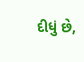દીધું છે,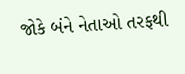જોકે બંને નેતાઓ તરફથી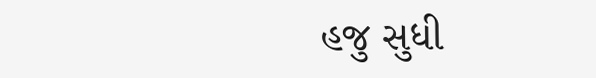હજુ સુધી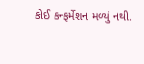કોઈ કન્ફર્મેશન મળ્યું નથી.